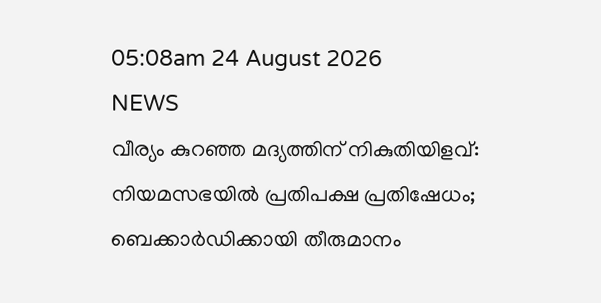05:08am 24 August 2026
NEWS
വീര്യം കുറഞ്ഞ മദ്യത്തിന് നികുതിയിളവ്: നിയമസഭയിൽ പ്രതിപക്ഷ പ്രതിഷേധം; ബെക്കാർഡിക്കായി തീരുമാനം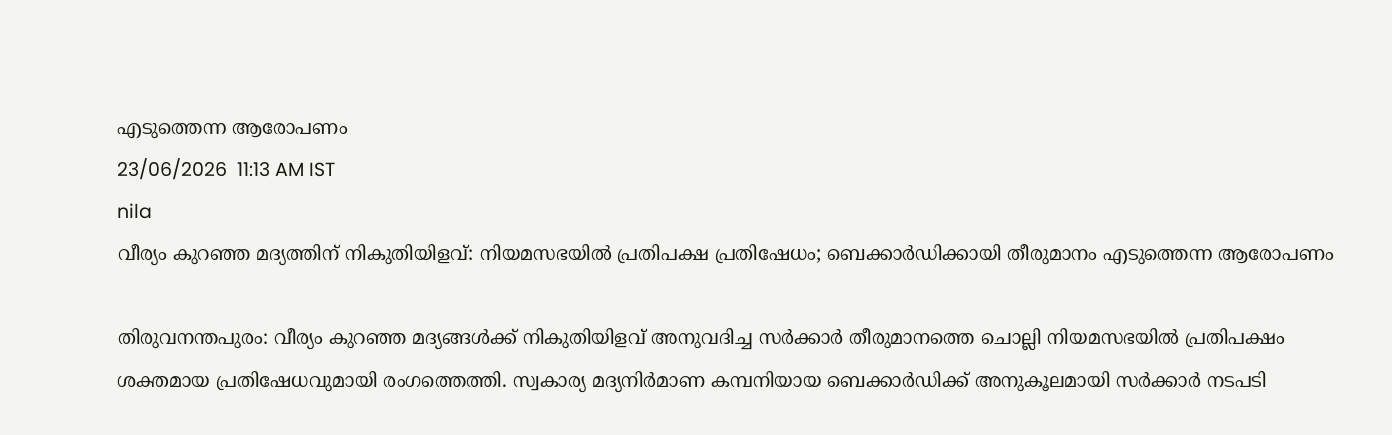എടുത്തെന്ന ആരോപണം
23/06/2026  11:13 AM IST
nila
വീര്യം കുറഞ്ഞ മദ്യത്തിന് നികുതിയിളവ്: നിയമസഭയിൽ പ്രതിപക്ഷ പ്രതിഷേധം; ബെക്കാർഡിക്കായി തീരുമാനം എടുത്തെന്ന ആരോപണം

തിരുവനന്തപുരം: വീര്യം കുറഞ്ഞ മദ്യങ്ങൾക്ക് നികുതിയിളവ് അനുവദിച്ച സർക്കാർ തീരുമാനത്തെ ചൊല്ലി നിയമസഭയിൽ പ്രതിപക്ഷം ശക്തമായ പ്രതിഷേധവുമായി രംഗത്തെത്തി. സ്വകാര്യ മദ്യനിർമാണ കമ്പനിയായ ബെക്കാർഡിക്ക് അനുകൂലമായി സർക്കാർ നടപടി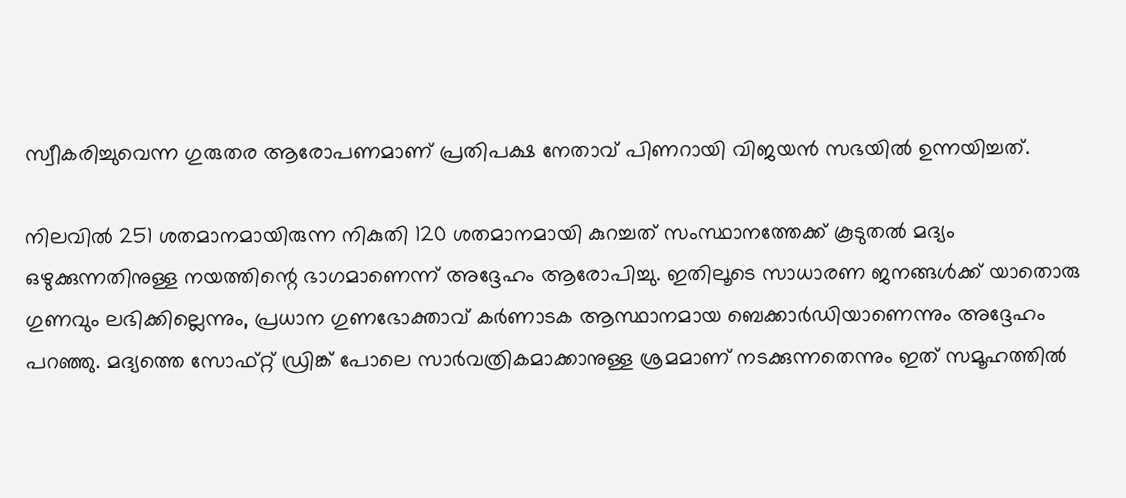സ്വീകരിച്ചുവെന്ന ഗുരുതര ആരോപണമാണ് പ്രതിപക്ഷ നേതാവ് പിണറായി വിജയൻ സഭയിൽ ഉന്നയിച്ചത്.

നിലവിൽ 251 ശതമാനമായിരുന്ന നികുതി 120 ശതമാനമായി കുറച്ചത് സംസ്ഥാനത്തേക്ക് കൂടുതൽ മദ്യം ഒഴുക്കുന്നതിനുള്ള നയത്തിന്റെ ഭാഗമാണെന്ന് അദ്ദേഹം ആരോപിച്ചു. ഇതിലൂടെ സാധാരണ ജനങ്ങൾക്ക് യാതൊരു ഗുണവും ലഭിക്കില്ലെന്നും, പ്രധാന ഗുണഭോക്താവ് കർണാടക ആസ്ഥാനമായ ബെക്കാർഡിയാണെന്നും അദ്ദേഹം പറഞ്ഞു. മദ്യത്തെ സോഫ്റ്റ് ഡ്രിങ്ക് പോലെ സാർവത്രികമാക്കാനുള്ള ശ്രമമാണ് നടക്കുന്നതെന്നും ഇത് സമൂഹത്തിൽ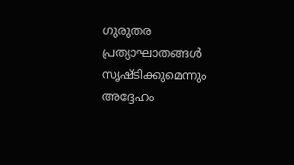ഗുരുതര പ്രത്യാഘാതങ്ങൾ സൃഷ്ടിക്കുമെന്നും അദ്ദേഹം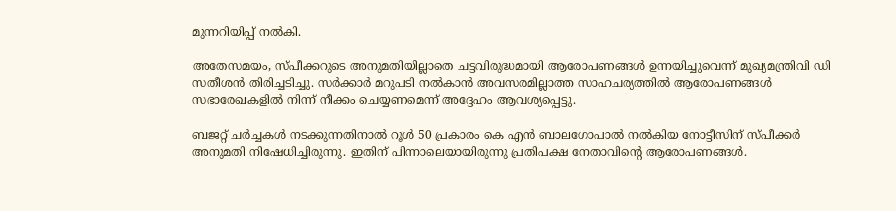മുന്നറിയിപ്പ് നൽകി.

അതേസമയം, സ്പീക്കറുടെ അനുമതിയില്ലാതെ ചട്ടവിരുദ്ധമായി ആരോപണങ്ങൾ ഉന്നയിച്ചുവെന്ന് മുഖ്യമന്ത്രിവി ഡി സതീശൻ തിരിച്ചടിച്ചു. സർക്കാർ മറുപടി നൽകാൻ അവസരമില്ലാത്ത സാഹചര്യത്തിൽ ആരോപണങ്ങൾ സഭാരേഖകളിൽ നിന്ന് നീക്കം ചെയ്യണമെന്ന് അദ്ദേഹം ആവശ്യപ്പെട്ടു.

ബജറ്റ് ചർച്ചകൾ നടക്കുന്നതിനാൽ റൂൾ 50 പ്രകാരം കെ എൻ ബാലഗോപാൽ നൽകിയ നോട്ടീസിന് സ്പീക്കർ അനുമതി നിഷേധിച്ചിരുന്നു. ഇതിന് പിന്നാലെയായിരുന്നു പ്രതിപക്ഷ നേതാവിന്റെ ആരോപണങ്ങൾ.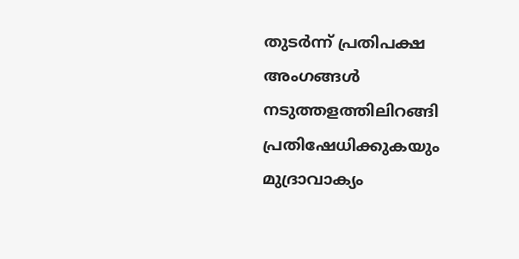തുടർന്ന് പ്രതിപക്ഷ അംഗങ്ങൾ നടുത്തളത്തിലിറങ്ങി പ്രതിഷേധിക്കുകയും മുദ്രാവാക്യം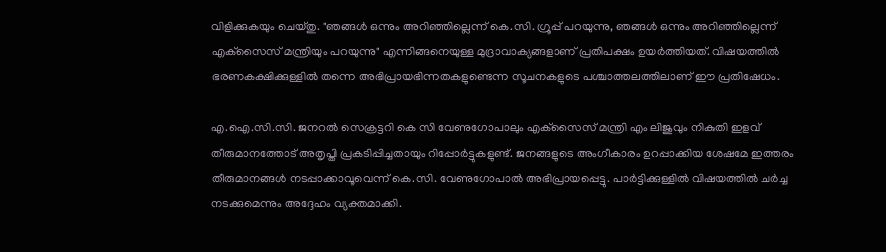വിളിക്കുകയും ചെയ്തു. "ഞങ്ങൾ ഒന്നും അറിഞ്ഞില്ലെന്ന് കെ.സി. ഗ്രൂപ്പ് പറയുന്നു, ഞങ്ങൾ ഒന്നും അറിഞ്ഞില്ലെന്ന് എക്‌സൈസ് മന്ത്രിയും പറയുന്നു" എന്നിങ്ങനെയുള്ള മുദ്രാവാക്യങ്ങളാണ് പ്രതിപക്ഷം ഉയർത്തിയത്. വിഷയത്തിൽ ഭരണകക്ഷിക്കുള്ളിൽ തന്നെ അഭിപ്രായഭിന്നതകളുണ്ടെന്ന സൂചനകളുടെ പശ്ചാത്തലത്തിലാണ് ഈ പ്രതിഷേധം.

എ.ഐ.സി.സി. ജനറൽ സെക്രട്ടറി കെ സി വേണുഗോപാലും എക്‌സൈസ് മന്ത്രി എം ലിജുവും നികുതി ഇളവ് തീരുമാനത്തോട് അതൃപ്തി പ്രകടിപ്പിച്ചതായും റിപ്പോർട്ടുകളുണ്ട്. ജനങ്ങളുടെ അംഗീകാരം ഉറപ്പാക്കിയ ശേഷമേ ഇത്തരം തീരുമാനങ്ങൾ നടപ്പാക്കാവൂവെന്ന് കെ.സി. വേണുഗോപാൽ അഭിപ്രായപ്പെട്ടു. പാർട്ടിക്കുള്ളിൽ വിഷയത്തിൽ ചർച്ച നടക്കുമെന്നും അദ്ദേഹം വ്യക്തമാക്കി.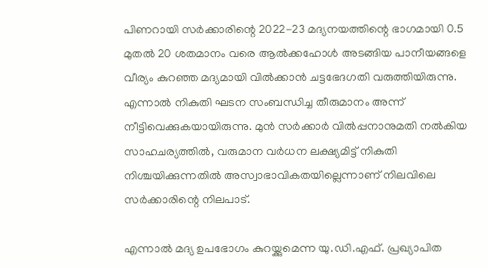പിണറായി സർക്കാരിന്റെ 2022-23 മദ്യനയത്തിന്റെ ഭാഗമായി 0.5 മുതൽ 20 ശതമാനം വരെ ആൽക്കഹോൾ അടങ്ങിയ പാനീയങ്ങളെ വീര്യം കുറഞ്ഞ മദ്യമായി വിൽക്കാൻ ചട്ടഭേദഗതി വരുത്തിയിരുന്നു. എന്നാൽ നികുതി ഘടന സംബന്ധിച്ച തീരുമാനം അന്ന് നീട്ടിവെക്കുകയായിരുന്നു. മുൻ സർക്കാർ വിൽപ്പനാനുമതി നൽകിയ സാഹചര്യത്തിൽ, വരുമാന വർധന ലക്ഷ്യമിട്ട് നികുതി നിശ്ചയിക്കുന്നതിൽ അസ്വാഭാവികതയില്ലെന്നാണ് നിലവിലെ സർക്കാരിന്റെ നിലപാട്.

എന്നാൽ മദ്യ ഉപഭോഗം കുറയ്ക്കുമെന്ന യു.ഡി.എഫ്. പ്രഖ്യാപിത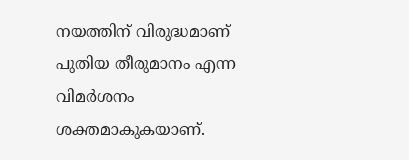നയത്തിന് വിരുദ്ധമാണ് പുതിയ തീരുമാനം എന്ന വിമർശനം ശക്തമാകുകയാണ്.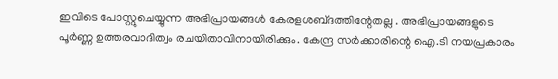ഇവിടെ പോസ്റ്റുചെയ്യുന്ന അഭിപ്രായങ്ങള്‍ കേരളശബ്‌ദത്തിന്റേതല്ല . അഭിപ്രായങ്ങളുടെ പൂര്‍ണ്ണ ഉത്തരവാദിത്വം രചയിതാവിനായിരിക്കും. കേന്ദ്ര സർക്കാരിന്റെ ഐ.ടി നയപ്രകാരം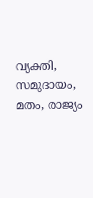വ്യക്തി, സമുദായം, മതം, രാജ്യം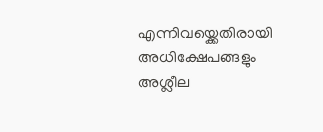എന്നിവയ്ക്കെതിരായി അധിക്ഷേപങ്ങളും അശ്ലീല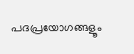പദപ്രയോഗങ്ങളൂം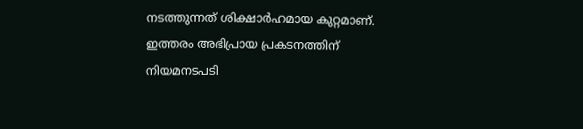നടത്തുന്നത് ശിക്ഷാര്‍ഹമായ കുറ്റമാണ്. ഇത്തരം അഭിപ്രായ പ്രകടനത്തിന് നിയമനടപടി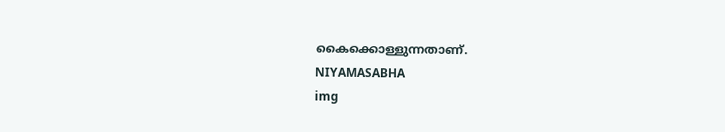കൈക്കൊള്ളുന്നതാണ്.
NIYAMASABHA
img